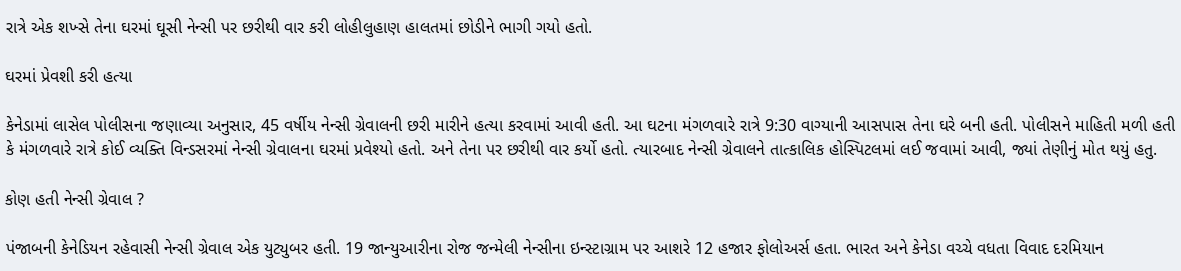રાત્રે એક શખ્સે તેના ઘરમાં ઘૂસી નેન્સી પર છરીથી વાર કરી લોહીલુહાણ હાલતમાં છોડીને ભાગી ગયો હતો.

ઘરમાં પ્રેવશી કરી હત્યા

કેનેડામાં લાસેલ પોલીસના જણાવ્યા અનુસાર, 45 વર્ષીય નેન્સી ગ્રેવાલની છરી મારીને હત્યા કરવામાં આવી હતી. આ ઘટના મંગળવારે રાત્રે 9:30 વાગ્યાની આસપાસ તેના ઘરે બની હતી. પોલીસને માહિતી મળી હતી કે મંગળવારે રાત્રે કોઈ વ્યક્તિ વિન્ડસરમાં નેન્સી ગ્રેવાલના ઘરમાં પ્રવેશ્યો હતો. અને તેના પર છરીથી વાર કર્યો હતો. ત્યારબાદ નેન્સી ગ્રેવાલને તાત્કાલિક હોસ્પિટલમાં લઈ જવામાં આવી, જ્યાં તેણીનું મોત થયું હતુ.

કોણ હતી નેન્સી ગ્રેવાલ ?

પંજાબની કેનેડિયન રહેવાસી નેન્સી ગ્રેવાલ એક યુટ્યુબર હતી. 19 જાન્યુઆરીના રોજ જન્મેલી નેન્સીના ઇન્સ્ટાગ્રામ પર આશરે 12 હજાર ફોલોઅર્સ હતા. ભારત અને કેનેડા વચ્ચે વધતા વિવાદ દરમિયાન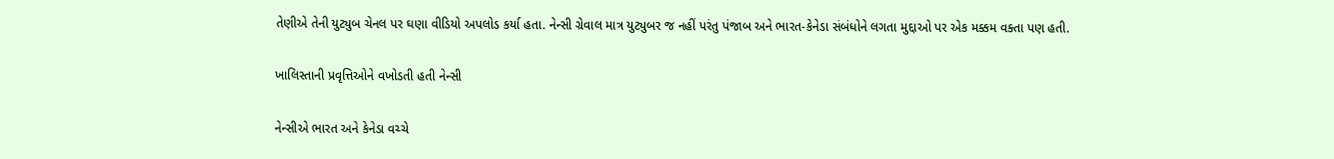તેણીએ તેની યુટ્યુબ ચેનલ પર ઘણા વીડિયો અપલોડ કર્યા હતા. નેન્સી ગ્રેવાલ માત્ર યુટ્યુબર જ નહીં પરંતુ પંજાબ અને ભારત-કેનેડા સંબંધોને લગતા મુદ્દાઓ પર એક મક્કમ વક્તા પણ હતી.

ખાલિસ્તાની પ્રવૃત્તિઓને વખોડતી હતી નેન્સી

નેન્સીએ ભારત અને કેનેડા વચ્ચે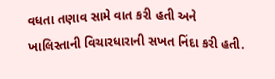વધતા તણાવ સામે વાત કરી હતી અને ખાલિસ્તાની વિચારધારાની સખત નિંદા કરી હતી.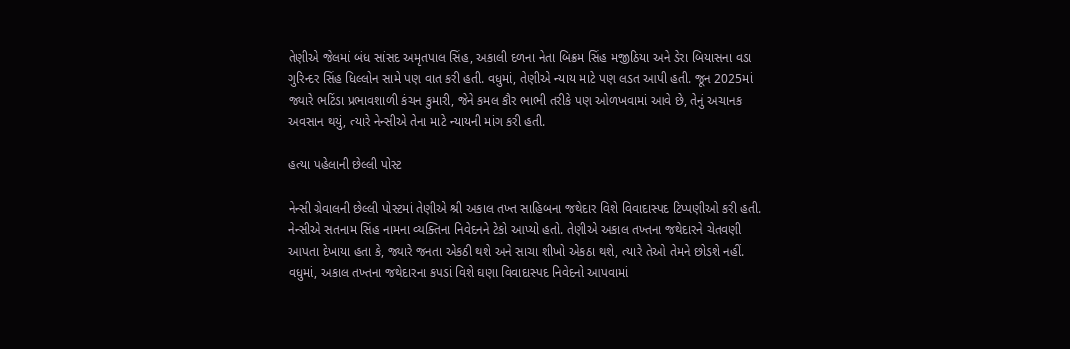તેણીએ જેલમાં બંધ સાંસદ અમૃતપાલ સિંહ, અકાલી દળના નેતા બિક્રમ સિંહ મજીઠિયા અને ડેરા બિયાસના વડા ગુરિન્દર સિંહ ધિલ્લોન સામે પણ વાત કરી હતી. વધુમાં, તેણીએ ન્યાય માટે પણ લડત આપી હતી. જૂન 2025માં જ્યારે ભટિંડા પ્રભાવશાળી કંચન કુમારી, જેને કમલ કૌર ભાભી તરીકે પણ ઓળખવામાં આવે છે, તેનું અચાનક અવસાન થયું, ત્યારે નેન્સીએ તેના માટે ન્યાયની માંગ કરી હતી.

હત્યા પહેલાની છેલ્લી પોસ્ટ

નેન્સી ગ્રેવાલની છેલ્લી પોસ્ટમાં તેણીએ શ્રી અકાલ તખ્ત સાહિબના જથેદાર વિશે વિવાદાસ્પદ ટિપ્પણીઓ કરી હતી. નેન્સીએ સતનામ સિંહ નામના વ્યક્તિના નિવેદનને ટેકો આપ્યો હતો. તેણીએ અકાલ તખ્તના જથેદારને ચેતવણી આપતા દેખાયા હતા કે, જ્યારે જનતા એકઠી થશે અને સાચા શીખો એકઠા થશે, ત્યારે તેઓ તેમને છોડશે નહીં. વધુમાં, અકાલ તખ્તના જથેદારના કપડાં વિશે ઘણા વિવાદાસ્પદ નિવેદનો આપવામાં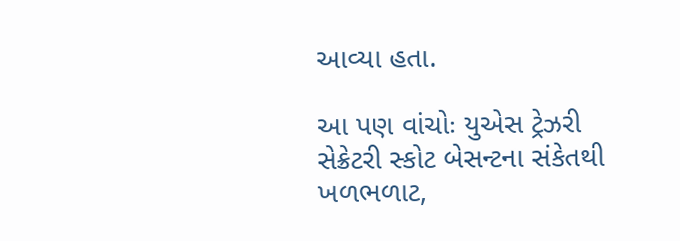આવ્યા હતા.

આ પણ વાંચોઃ યુએસ ટ્રેઝરી સેક્રેટરી સ્કોટ બેસન્ટના સંકેતથી ખળભળાટ,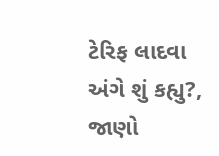ટેરિફ લાદવા અંગે શું કહ્યુ?, જાણો